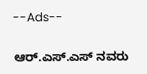--Ads--

ಆರ್.ಎಸ್.ಎಸ್ ನವರು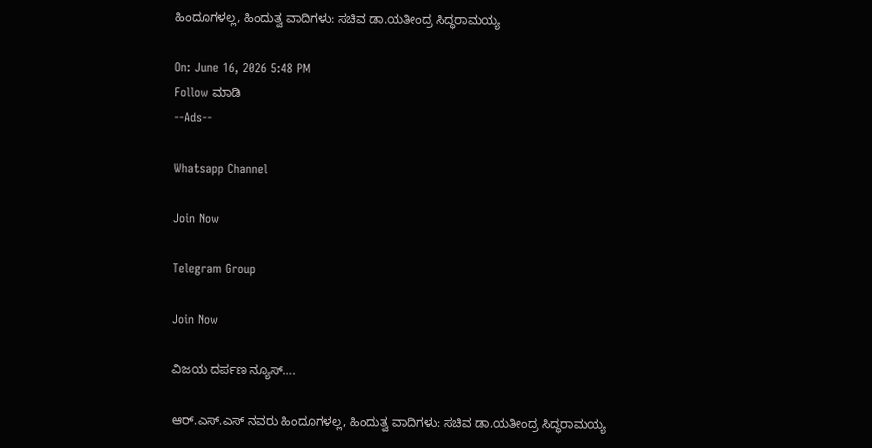ಹಿಂದೂಗಳಲ್ಲ, ಹಿಂದುತ್ವ ವಾದಿಗಳು: ಸಚಿವ ಡಾ.ಯತೀಂದ್ರ ಸಿದ್ಧರಾಮಯ್ಯ

On: June 16, 2026 5:48 PM
Follow ಮಾಡಿ
--Ads--

Whatsapp Channel

Join Now

Telegram Group

Join Now

ವಿಜಯ ದರ್ಪಣ ನ್ಯೂಸ್….

ಆರ್.ಎಸ್.ಎಸ್ ನವರು ಹಿಂದೂಗಳಲ್ಲ, ಹಿಂದುತ್ವ ವಾದಿಗಳು: ಸಚಿವ ಡಾ.ಯತೀಂದ್ರ ಸಿದ್ಧರಾಮಯ್ಯ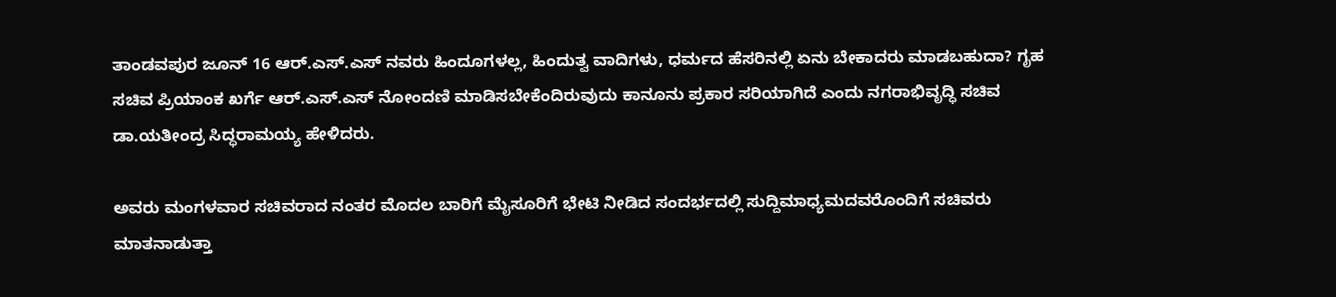ತಾಂಡವಪುರ ಜೂನ್ 16 ಆರ್.ಎಸ್.ಎಸ್ ನವರು ಹಿಂದೂಗಳಲ್ಲ, ಹಿಂದುತ್ವ ವಾದಿಗಳು, ಧರ್ಮದ ಹೆಸರಿನಲ್ಲಿ ಏನು ಬೇಕಾದರು ಮಾಡಬಹುದಾ? ಗೃಹ ಸಚಿವ ಪ್ರಿಯಾಂಕ ಖರ್ಗೆ ಆರ್.ಎಸ್.ಎಸ್ ನೋಂದಣಿ ಮಾಡಿಸಬೇಕೆಂದಿರುವುದು ಕಾನೂನು ಪ್ರಕಾರ ಸರಿಯಾಗಿದೆ ಎಂದು ನಗರಾಭಿವೃದ್ಧಿ ಸಚಿವ ಡಾ.ಯತೀಂದ್ರ ಸಿದ್ಧರಾಮಯ್ಯ ಹೇಳಿದರು.

ಅವರು ಮಂಗಳವಾರ ಸಚಿವರಾದ ನಂತರ ಮೊದಲ ಬಾರಿಗೆ ಮೈಸೂರಿಗೆ ಭೇಟಿ ನೀಡಿದ ಸಂದರ್ಭದಲ್ಲಿ ಸುದ್ದಿಮಾಧ್ಯಮದವರೊಂದಿಗೆ ಸಚಿವರು ಮಾತನಾಡುತ್ತಾ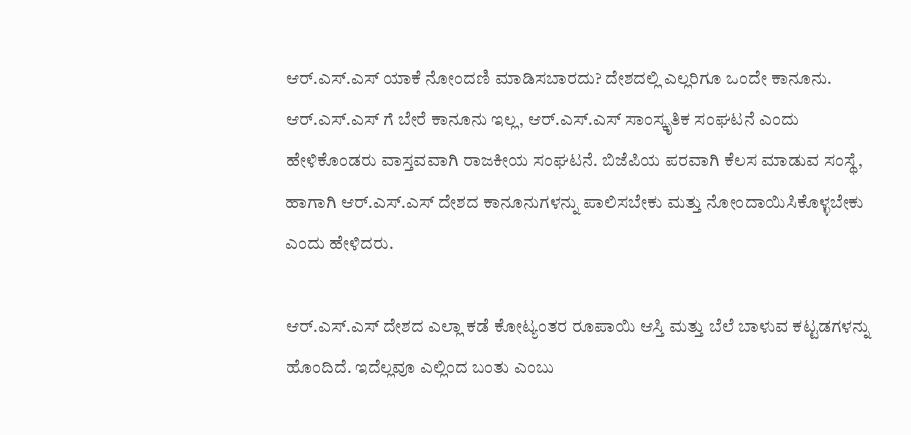ಆರ್.ಎಸ್.ಎಸ್ ಯಾಕೆ ನೋಂದಣಿ ಮಾಡಿಸಬಾರದು? ದೇಶದಲ್ಲಿ ಎಲ್ಲರಿಗೂ ಒಂದೇ ಕಾನೂನು. ಆರ್.ಎಸ್.ಎಸ್ ಗೆ ಬೇರೆ ಕಾನೂನು ಇಲ್ಲ, ಆರ್.ಎಸ್.ಎಸ್ ಸಾಂಸ್ಕೃತಿಕ ಸಂಘಟನೆ ಎಂದು ಹೇಳಿಕೊಂಡರು ವಾಸ್ತವವಾಗಿ ರಾಜಕೀಯ ಸಂಘಟನೆ. ಬಿಜೆಪಿಯ ಪರವಾಗಿ ಕೆಲಸ ಮಾಡುವ ಸಂಸ್ಥೆ, ಹಾಗಾಗಿ ಆರ್.ಎಸ್.ಎಸ್ ದೇಶದ ಕಾನೂನುಗಳನ್ನು ಪಾಲಿಸಬೇಕು ಮತ್ತು ನೋಂದಾಯಿಸಿಕೊಳ್ಳಬೇಕು ಎಂದು ಹೇಳಿದರು.

ಆರ್.ಎಸ್.ಎಸ್ ದೇಶದ ಎಲ್ಲಾ ಕಡೆ ಕೋಟ್ಯಂತರ ರೂಪಾಯಿ ಆಸ್ತಿ ಮತ್ತು ಬೆಲೆ ಬಾಳುವ ಕಟ್ಟಡಗಳನ್ನು ಹೊಂದಿದೆ. ಇದೆಲ್ಲವೂ ಎಲ್ಲಿಂದ ಬಂತು ಎಂಬು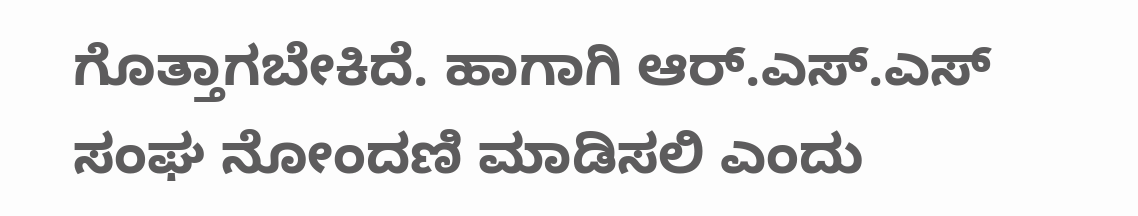ಗೊತ್ತಾಗಬೇಕಿದೆ. ಹಾಗಾಗಿ ಆರ್.ಎಸ್.ಎಸ್ ಸಂಘ ನೋಂದಣಿ ಮಾಡಿಸಲಿ ಎಂದು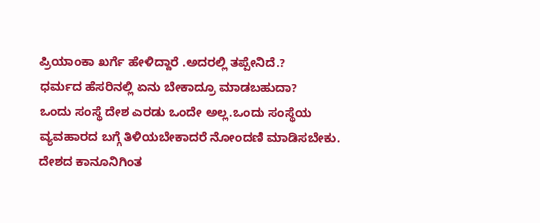ಪ್ರಿಯಾಂಕಾ ಖರ್ಗೆ ಹೇಳಿದ್ದಾರೆ .ಅದರಲ್ಲಿ ತಪ್ಪೇನಿದೆ.?
ಧರ್ಮದ ಹೆಸರಿನಲ್ಲಿ ಏನು ಬೇಕಾದ್ರೂ ಮಾಡಬಹುದಾ?
ಒಂದು ಸಂಸ್ಥೆ ದೇಶ ಎರಡು ಒಂದೇ ಅಲ್ಲ.ಒಂದು ಸಂಸ್ಥೆಯ ವ್ಯವಹಾರದ ಬಗ್ಗೆ ತಿಳಿಯಬೇಕಾದರೆ ನೋಂದಣಿ ಮಾಡಿಸಬೇಕು. ದೇಶದ ಕಾನೂನಿಗಿಂತ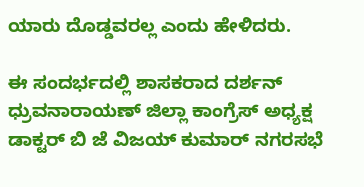ಯಾರು ದೊಡ್ಡವರಲ್ಲ ಎಂದು ಹೇಳಿದರು.

ಈ ಸಂದರ್ಭದಲ್ಲಿ ಶಾಸಕರಾದ ದರ್ಶನ್ ಧ್ರುವನಾರಾಯಣ್ ಜಿಲ್ಲಾ ಕಾಂಗ್ರೆಸ್ ಅಧ್ಯಕ್ಷ ಡಾಕ್ಟರ್ ಬಿ ಜೆ ವಿಜಯ್ ಕುಮಾರ್ ನಗರಸಭೆ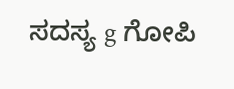ಸದಸ್ಯ g ಗೋಪಿ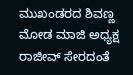ಮುಖಂಡರದ ಶಿವಣ್ಣ ಮೋಡ ಮಾಜಿ ಅಧ್ಯಕ್ಷ ರಾಜೀವ್ ಸೇರದಂತೆ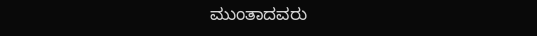ಮುಂತಾದವರು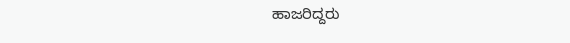ಹಾಜರಿದ್ದರು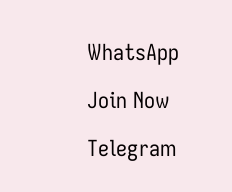WhatsApp

Join Now

Telegram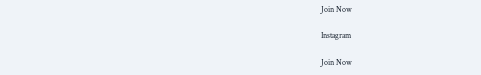Join Now

Instagram

Join Now